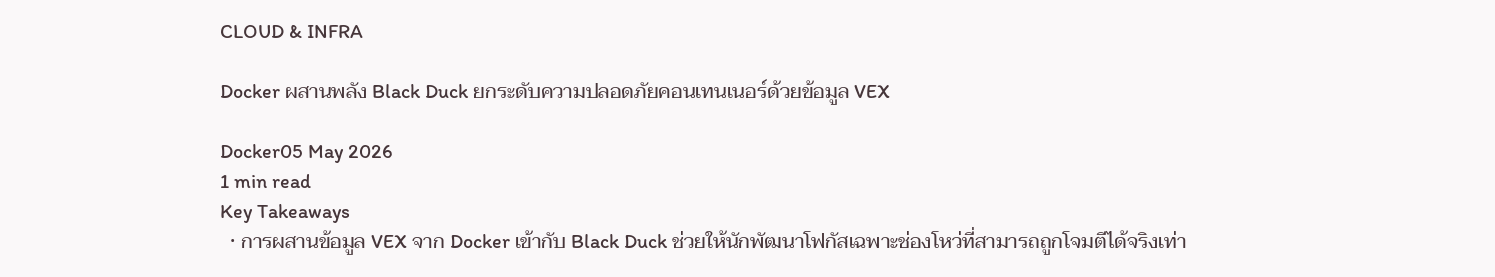CLOUD & INFRA

Docker ผสานพลัง Black Duck ยกระดับความปลอดภัยคอนเทนเนอร์ด้วยข้อมูล VEX

Docker05 May 2026
1 min read
Key Takeaways
  • การผสานข้อมูล VEX จาก Docker เข้ากับ Black Duck ช่วยให้นักพัฒนาโฟกัสเฉพาะช่องโหว่ที่สามารถถูกโจมตีได้จริงเท่า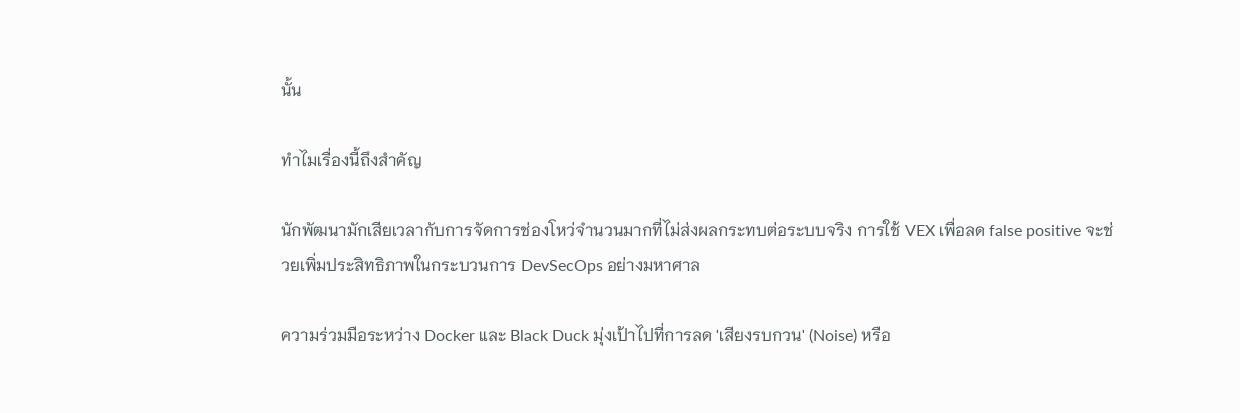นั้น

ทำไมเรื่องนี้ถึงสำคัญ

นักพัฒนามักเสียเวลากับการจัดการช่องโหว่จำนวนมากที่ไม่ส่งผลกระทบต่อระบบจริง การใช้ VEX เพื่อลด false positive จะช่วยเพิ่มประสิทธิภาพในกระบวนการ DevSecOps อย่างมหาศาล

ความร่วมมือระหว่าง Docker และ Black Duck มุ่งเป้าไปที่การลด 'เสียงรบกวน' (Noise) หรือ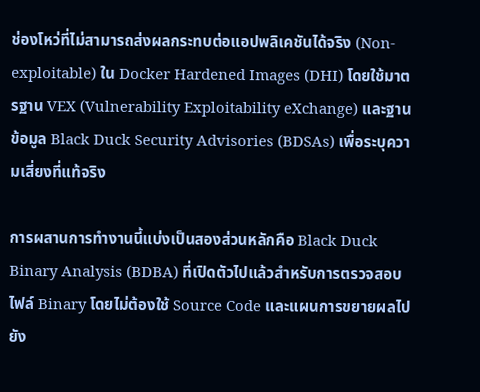ช่องโหว่ที่ไม่สามารถส่งผลกระทบต่อแอปพลิเคชันได้จริง (Non-exploitable) ใน Docker Hardened Images (DHI) โดยใช้มาตรฐาน VEX (Vulnerability Exploitability eXchange) และฐานข้อมูล Black Duck Security Advisories (BDSAs) เพื่อระบุความเสี่ยงที่แท้จริง

การผสานการทำงานนี้แบ่งเป็นสองส่วนหลักคือ Black Duck Binary Analysis (BDBA) ที่เปิดตัวไปแล้วสำหรับการตรวจสอบไฟล์ Binary โดยไม่ต้องใช้ Source Code และแผนการขยายผลไปยัง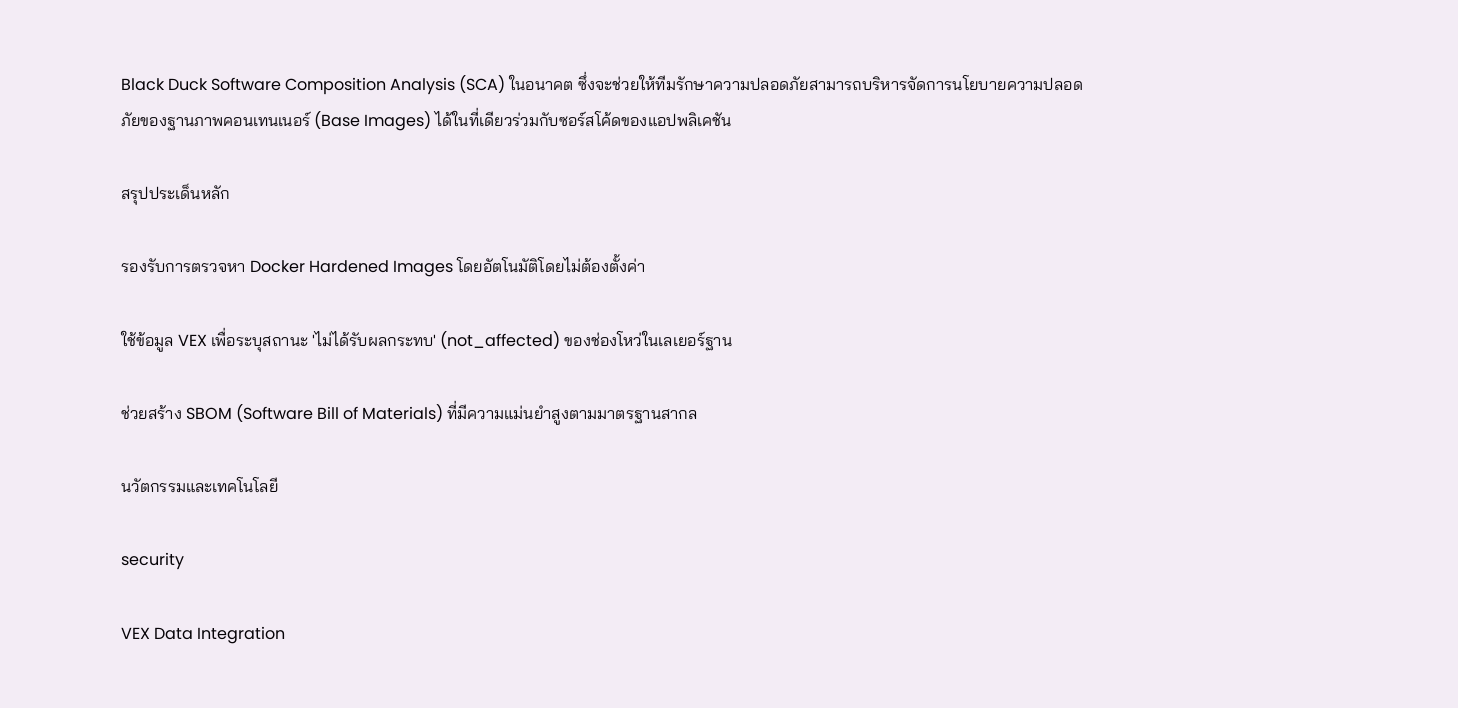Black Duck Software Composition Analysis (SCA) ในอนาคต ซึ่งจะช่วยให้ทีมรักษาความปลอดภัยสามารถบริหารจัดการนโยบายความปลอดภัยของฐานภาพคอนเทนเนอร์ (Base Images) ได้ในที่เดียวร่วมกับซอร์สโค้ดของแอปพลิเคชัน

สรุปประเด็นหลัก

รองรับการตรวจหา Docker Hardened Images โดยอัตโนมัติโดยไม่ต้องตั้งค่า

ใช้ข้อมูล VEX เพื่อระบุสถานะ 'ไม่ได้รับผลกระทบ' (not_affected) ของช่องโหว่ในเลเยอร์ฐาน

ช่วยสร้าง SBOM (Software Bill of Materials) ที่มีความแม่นยำสูงตามมาตรฐานสากล

นวัตกรรมและเทคโนโลยี

security

VEX Data Integration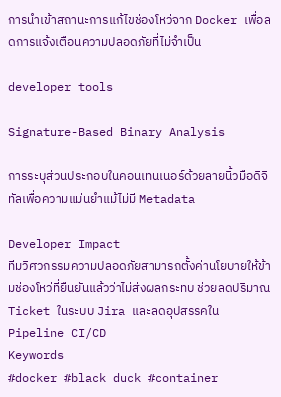การนำเข้าสถานะการแก้ไขช่องโหว่จาก Docker เพื่อลดการแจ้งเตือนความปลอดภัยที่ไม่จำเป็น

developer tools

Signature-Based Binary Analysis

การระบุส่วนประกอบในคอนเทนเนอร์ด้วยลายนิ้วมือดิจิทัลเพื่อความแม่นยำแม้ไม่มี Metadata

Developer Impact
ทีมวิศวกรรมความปลอดภัยสามารถตั้งค่านโยบายให้ข้ามช่องโหว่ที่ยืนยันแล้วว่าไม่ส่งผลกระทบ ช่วยลดปริมาณ Ticket ในระบบ Jira และลดอุปสรรคใน Pipeline CI/CD
Keywords
#docker #black duck #container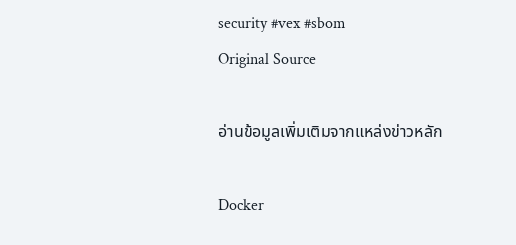security #vex #sbom
Original Source

อ่านข้อมูลเพิ่มเติมจากแหล่งข่าวหลัก

Docker